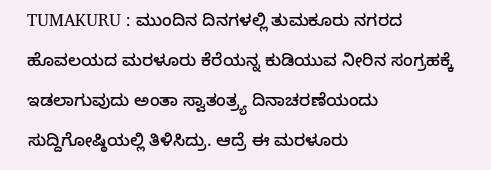TUMAKURU : ಮುಂದಿನ ದಿನಗಳಲ್ಲಿ ತುಮಕೂರು ನಗರದ ಹೊವಲಯದ ಮರಳೂರು ಕೆರೆಯನ್ನ ಕುಡಿಯುವ ನೀರಿನ ಸಂಗ್ರಹಕ್ಕೆ ಇಡಲಾಗುವುದು ಅಂತಾ ಸ್ವಾತಂತ್ರ್ಯ ದಿನಾಚರಣೆಯಂದು ಸುದ್ದಿಗೋಷ್ಠಿಯಲ್ಲಿ ತಿಳಿಸಿದ್ರು. ಆದ್ರೆ ಈ ಮರಳೂರು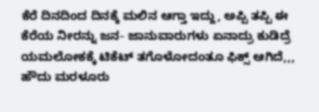ಕೆರೆ ದಿನದಿಂದ ದಿನಕ್ಕೆ ಮಲಿನ ಆಗ್ತಾ ಇದ್ದು, ಅಪ್ಪಿ ತಪ್ಪಿ ಈ ಕೆರೆಯ ನೀರನ್ನು ಜನ- ಜಾನುವಾರುಗಳು ಏನಾದ್ರು ಕುಡಿದ್ರೆ ಯಮಲೋಕಕ್ಕೆ ಟಿಕೆಟ್ ತಗೊಳೋದಂತೂ ಫಿಕ್ಸ್ ಆಗಿದೆ,,, ಹೌದು ಮರಳೂರು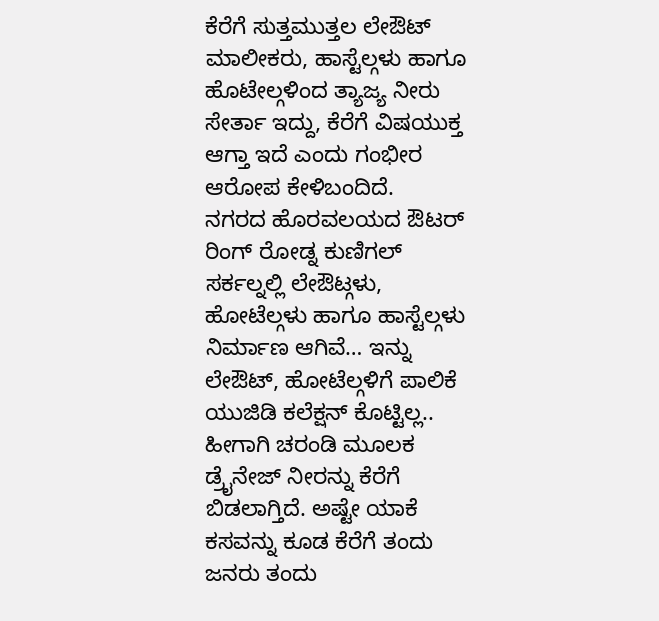ಕೆರೆಗೆ ಸುತ್ತಮುತ್ತಲ ಲೇಔಟ್ ಮಾಲೀಕರು, ಹಾಸ್ಟೆಲ್ಗಳು ಹಾಗೂ ಹೊಟೇಲ್ಗಳಿಂದ ತ್ಯಾಜ್ಯ ನೀರು ಸೇರ್ತಾ ಇದ್ದು, ಕೆರೆಗೆ ವಿಷಯುಕ್ತ ಆಗ್ತಾ ಇದೆ ಎಂದು ಗಂಭೀರ ಆರೋಪ ಕೇಳಿಬಂದಿದೆ.
ನಗರದ ಹೊರವಲಯದ ಔಟರ್ ರಿಂಗ್ ರೋಡ್ನ ಕುಣಿಗಲ್ ಸರ್ಕಲ್ನಲ್ಲಿ ಲೇಔಟ್ಗಳು, ಹೋಟೆಲ್ಗಳು ಹಾಗೂ ಹಾಸ್ಟೆಲ್ಗಳು ನಿರ್ಮಾಣ ಆಗಿವೆ… ಇನ್ನು ಲೇಔಟ್, ಹೋಟೆಲ್ಗಳಿಗೆ ಪಾಲಿಕೆ ಯುಜಿಡಿ ಕಲೆಕ್ಷನ್ ಕೊಟ್ಟಿಲ್ಲ.. ಹೀಗಾಗಿ ಚರಂಡಿ ಮೂಲಕ ಡ್ರೈನೇಜ್ ನೀರನ್ನು ಕೆರೆಗೆ ಬಿಡಲಾಗ್ತಿದೆ. ಅಷ್ಟೇ ಯಾಕೆ ಕಸವನ್ನು ಕೂಡ ಕೆರೆಗೆ ತಂದು ಜನರು ತಂದು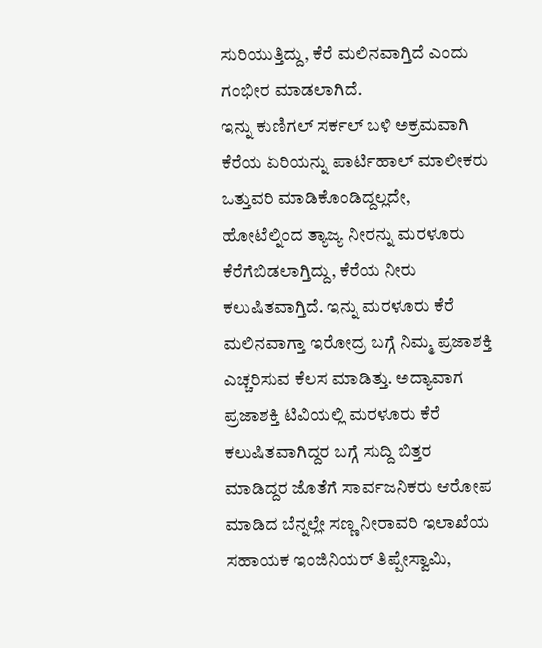ಸುರಿಯುತ್ತಿದ್ದು, ಕೆರೆ ಮಲಿನವಾಗ್ತಿದೆ ಎಂದು ಗಂಭೀರ ಮಾಡಲಾಗಿದೆ.
ಇನ್ನು ಕುಣಿಗಲ್ ಸರ್ಕಲ್ ಬಳಿ ಅಕ್ರಮವಾಗಿ ಕೆರೆಯ ಏರಿಯನ್ನು ಪಾರ್ಟಿಹಾಲ್ ಮಾಲೀಕರು ಒತ್ತುವರಿ ಮಾಡಿಕೊಂಡಿದ್ದಲ್ಲದೇ, ಹೋಟೆಲ್ನಿಂದ ತ್ಯಾಜ್ಯ ನೀರನ್ನು ಮರಳೂರು ಕೆರೆಗೆಬಿಡಲಾಗ್ತಿದ್ದು, ಕೆರೆಯ ನೀರು ಕಲುಷಿತವಾಗ್ತಿದೆ. ಇನ್ನು ಮರಳೂರು ಕೆರೆ ಮಲಿನವಾಗ್ತಾ ಇರೋದ್ರ ಬಗ್ಗೆ ನಿಮ್ಮ ಪ್ರಜಾಶಕ್ತಿ ಎಚ್ಚರಿಸುವ ಕೆಲಸ ಮಾಡಿತ್ತು. ಅದ್ಯಾವಾಗ ಪ್ರಜಾಶಕ್ತಿ ಟಿವಿಯಲ್ಲಿ ಮರಳೂರು ಕೆರೆ ಕಲುಷಿತವಾಗಿದ್ದರ ಬಗ್ಗೆ ಸುದ್ದಿ ಬಿತ್ತರ ಮಾಡಿದ್ದರ ಜೊತೆಗೆ ಸಾರ್ವಜನಿಕರು ಆರೋಪ ಮಾಡಿದ ಬೆನ್ನಲ್ಲೇ ಸಣ್ಣ ನೀರಾವರಿ ಇಲಾಖೆಯ ಸಹಾಯಕ ಇಂಜಿನಿಯರ್ ತಿಪ್ಪೇಸ್ವಾಮಿ,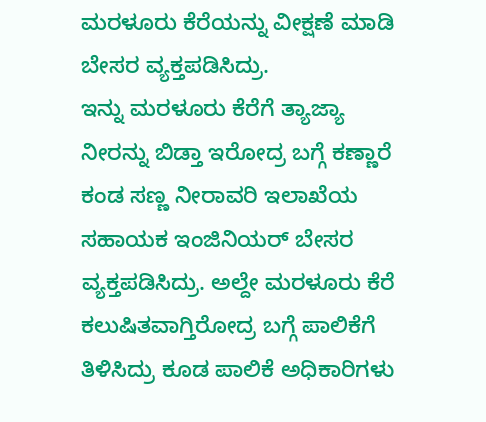ಮರಳೂರು ಕೆರೆಯನ್ನು ವೀಕ್ಷಣೆ ಮಾಡಿ ಬೇಸರ ವ್ಯಕ್ತಪಡಿಸಿದ್ರು.
ಇನ್ನು ಮರಳೂರು ಕೆರೆಗೆ ತ್ಯಾಜ್ಯಾ ನೀರನ್ನು ಬಿಡ್ತಾ ಇರೋದ್ರ ಬಗ್ಗೆ ಕಣ್ಣಾರೆ ಕಂಡ ಸಣ್ಣ ನೀರಾವರಿ ಇಲಾಖೆಯ ಸಹಾಯಕ ಇಂಜಿನಿಯರ್ ಬೇಸರ ವ್ಯಕ್ತಪಡಿಸಿದ್ರು. ಅಲ್ದೇ ಮರಳೂರು ಕೆರೆ ಕಲುಷಿತವಾಗ್ತಿರೋದ್ರ ಬಗ್ಗೆ ಪಾಲಿಕೆಗೆ ತಿಳಿಸಿದ್ರು ಕೂಡ ಪಾಲಿಕೆ ಅಧಿಕಾರಿಗಳು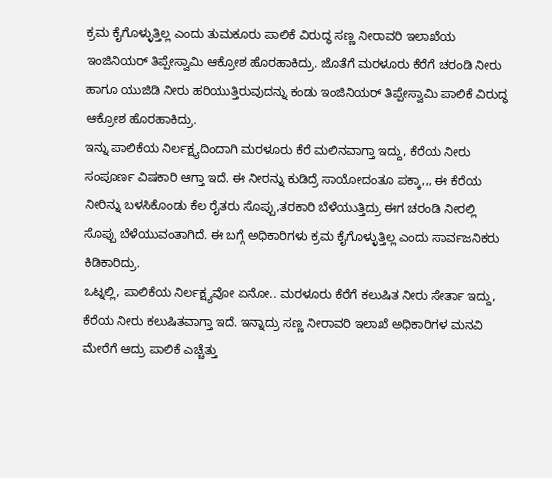ಕ್ರಮ ಕೈಗೊಳ್ಳುತ್ತಿಲ್ಲ ಎಂದು ತುಮಕೂರು ಪಾಲಿಕೆ ವಿರುದ್ಧ ಸಣ್ಣ ನೀರಾವರಿ ಇಲಾಖೆಯ ಇಂಜಿನಿಯರ್ ತಿಪ್ಪೇಸ್ವಾಮಿ ಆಕ್ರೋಶ ಹೊರಹಾಕಿದ್ರು. ಜೊತೆಗೆ ಮರಳೂರು ಕೆರೆಗೆ ಚರಂಡಿ ನೀರು ಹಾಗೂ ಯುಜಿಡಿ ನೀರು ಹರಿಯುತ್ತಿರುವುದನ್ನು ಕಂಡು ಇಂಜಿನಿಯರ್ ತಿಪ್ಪೇಸ್ವಾಮಿ ಪಾಲಿಕೆ ವಿರುದ್ಧ ಆಕ್ರೋಶ ಹೊರಹಾಕಿದ್ರು.
ಇನ್ನು ಪಾಲಿಕೆಯ ನಿರ್ಲಕ್ಷ್ಯದಿಂದಾಗಿ ಮರಳೂರು ಕೆರೆ ಮಲಿನವಾಗ್ತಾ ಇದ್ದು, ಕೆರೆಯ ನೀರು ಸಂಪೂರ್ಣ ವಿಷಕಾರಿ ಆಗ್ತಾ ಇದೆ. ಈ ನೀರನ್ನು ಕುಡಿದ್ರೆ ಸಾಯೋದಂತೂ ಪಕ್ಕಾ,,, ಈ ಕೆರೆಯ ನೀರಿನ್ನು ಬಳಸಿಕೊಂಡು ಕೆಲ ರೈತರು ಸೊಪ್ಪು,ತರಕಾರಿ ಬೆಳೆಯುತ್ತಿದ್ರು ಈಗ ಚರಂಡಿ ನೀರಲ್ಲಿ ಸೊಪ್ಪು ಬೆಳೆಯುವಂತಾಗಿದೆ. ಈ ಬಗ್ಗೆ ಅಧಿಕಾರಿಗಳು ಕ್ರಮ ಕೈಗೊಳ್ಳುತ್ತಿಲ್ಲ ಎಂದು ಸಾರ್ವಜನಿಕರು ಕಿಡಿಕಾರಿದ್ರು.
ಒಟ್ನಲ್ಲಿ, ಪಾಲಿಕೆಯ ನಿರ್ಲಕ್ಷ್ಯವೋ ಏನೋ.. ಮರಳೂರು ಕೆರೆಗೆ ಕಲುಷಿತ ನೀರು ಸೇರ್ತಾ ಇದ್ದು, ಕೆರೆಯ ನೀರು ಕಲುಷಿತವಾಗ್ತಾ ಇದೆ. ಇನ್ನಾದ್ರು ಸಣ್ಣ ನೀರಾವರಿ ಇಲಾಖೆ ಅಧಿಕಾರಿಗಳ ಮನವಿ ಮೇರೆಗೆ ಆದ್ರು ಪಾಲಿಕೆ ಎಚ್ಚೆತ್ತು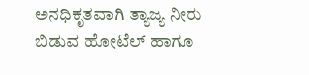ಅನಧಿಕೃತವಾಗಿ ತ್ಯಾಜ್ಯ ನೀರು ಬಿಡುವ ಹೋಟೆಲ್ ಹಾಗೂ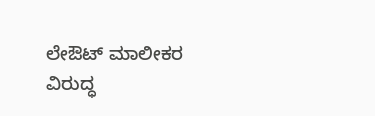ಲೇಔಟ್ ಮಾಲೀಕರ ವಿರುದ್ಧ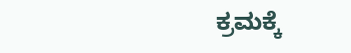ಕ್ರಮಕ್ಕೆ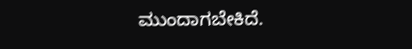ಮುಂದಾಗಬೇಕಿದೆ.